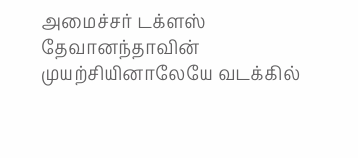அமைச்சர் டக்ளஸ் தேவானந்தாவின் முயற்சியினாலேயே வடக்கில்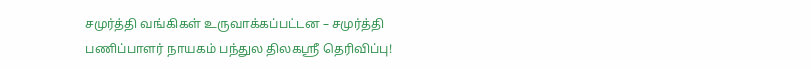சமுர்த்தி வங்கிகள் உருவாக்கப்பட்டன – சமுர்த்தி பணிப்பாளர் நாயகம் பந்துல திலகஸ்ரீ தெரிவிப்பு!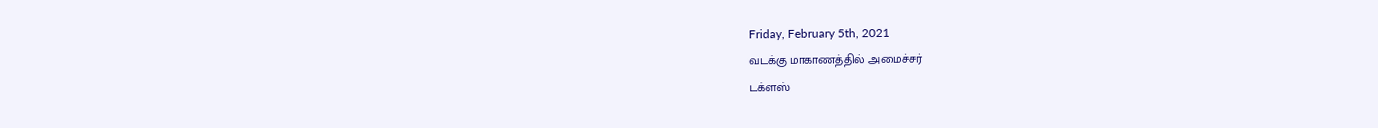Friday, February 5th, 2021
வடக்கு மாகாணத்தில் அமைச்சர்
டக்ளஸ்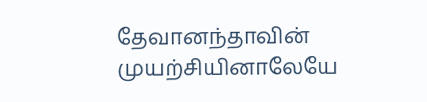தேவானந்தாவின் முயற்சியினாலேயே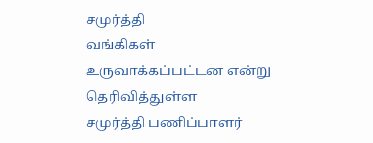சமுர்த்தி
வங்கிகள் உருவாக்கப்பட்டன என்று தெரிவித்துள்ள
சமுர்த்தி பணிப்பாளர்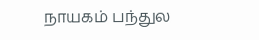நாயகம் பந்துல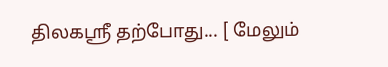திலகஸ்ரீ தற்போது... [ மேலும்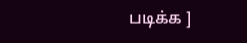படிக்க ]